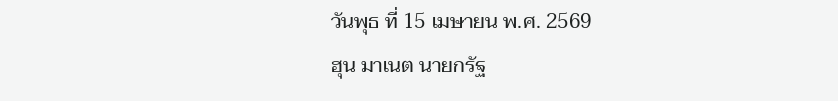วันพุธ ที่ 15 เมษายน พ.ศ. 2569
ฮุน มาเนต นายกรัฐ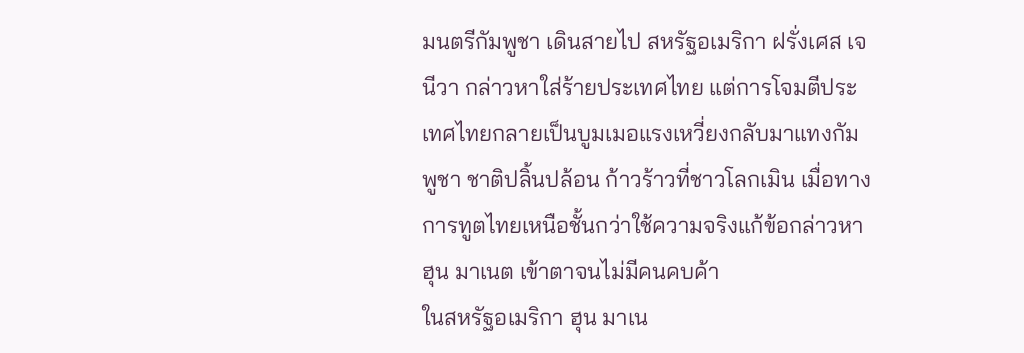มนตรีกัมพูชา เดินสายไป สหรัฐอเมริกา ฝรั่งเศส เจนีวา กล่าวหาใส่ร้ายประเทศไทย แต่การโจมตีประเทศไทยกลายเป็นบูมเมอแรงเหวี่ยงกลับมาแทงกัมพูชา ชาติปลิ้นปล้อน ก้าวร้าวที่ชาวโลกเมิน เมื่อทางการทูตไทยเหนือชั้นกว่าใช้ความจริงแก้ข้อกล่าวหา ฮุน มาเนต เข้าตาจนไม่มีคนคบค้า
ในสหรัฐอเมริกา ฮุน มาเน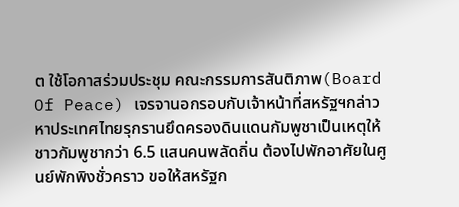ต ใช้โอกาสร่วมประชุม คณะกรรมการสันติภาพ(Board Of Peace) เจรจานอกรอบกับเจ้าหน้าที่สหรัฐฯกล่าวหาประเทศไทยรุกรานยึดครองดินแดนกัมพูชาเป็นเหตุให้ชาวกัมพูชากว่า 6.5 แสนคนพลัดถิ่น ต้องไปพักอาศัยในศูนย์พักพิงชั่วคราว ขอให้สหรัฐก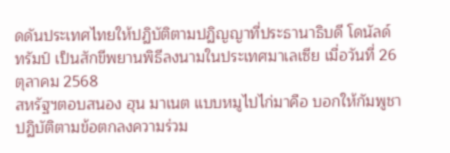ดดันประเทศไทยให้ปฏิบัติตามปฏิญญาที่ประธานาธิบดี โดนัลด์ ทรัมป์ เป็นสักขีพยานพิธีลงนามในประเทศมาเลเซีย เมื่อวันที่ 26 ตุลาคม 2568
สหรัฐฯตอบสนอง ฮุน มาเนต แบบหมูไปไก่มาคือ บอกให้กัมพูชาปฏิบัติตามข้อตกลงความร่วม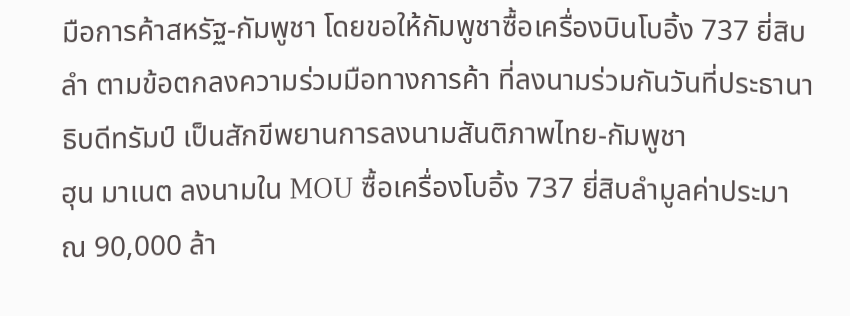มือการค้าสหรัฐ-กัมพูชา โดยขอให้กัมพูชาซื้อเครื่องบินโบอิ้ง 737 ยี่สิบลำ ตามข้อตกลงความร่วมมือทางการค้า ที่ลงนามร่วมกันวันที่ประธานาธิบดีทรัมป์ เป็นสักขีพยานการลงนามสันติภาพไทย-กัมพูชา
ฮุน มาเนต ลงนามใน MOU ซื้อเครื่องโบอิ้ง 737 ยี่สิบลำมูลค่าประมาณ 90,000 ล้า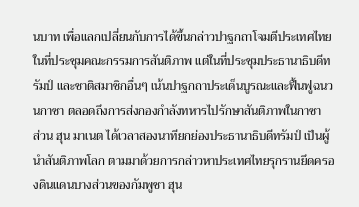นบาท เพื่อแลกเปลี่ยนกับการได้ขึ้นกล่าวปาฐกถาโจมตีประเทศไทย ในที่ประชุมคณะกรรมการสันติภาพ แต่ในที่ประชุมประธานาธิบดีทรัมป์ และชาติสมาชิกอื่นๆ เน้นปาฐกถาประเด็นบูรณะและฟื้นฟูฉนวนกาซา ตลอดถึงการส่งกองกำลังทหารไปรักษาสันติภาพในกาซา
ส่วน ฮุน มาเนต ได้เวลาสองนาทียกย่องประธานาธิบดีทรัมป์ เป็นผู้นำสันติภาพโลก ตามมาด้วยการกล่าวหาประเทศไทยรุกรานยึดครองดินแดนบางส่วนของกัมพูชา ฮุน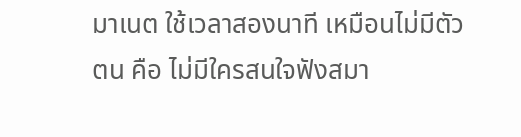มาเนต ใช้เวลาสองนาที เหมือนไม่มีตัวตน คือ ไม่มีใครสนใจฟังสมา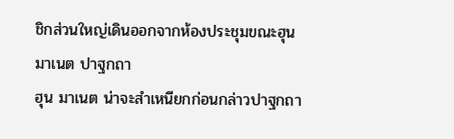ชิกส่วนใหญ่เดินออกจากห้องประชุมขณะฮุน มาเนต ปาฐกถา
ฮุน มาเนต น่าจะสำเหนียกก่อนกล่าวปาฐกถา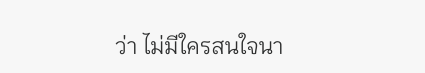ว่า ไม่มีใครสนใจนา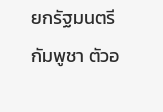ยกรัฐมนตรีกัมพูชา ตัวอ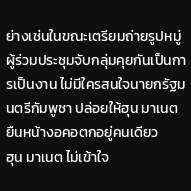ย่างเช่นในขณะเตรียมถ่ายรูปหมู่ ผู้ร่วมประชุมจับกลุ่มคุยกันเป็นการเป็นงาน ไม่มีใครสนใจนายกรัฐมนตรีกัมพูชา ปล่อยให้ฮุน มาเนต ยืนหน้างอคอตกอยู่คนเดียว
ฮุน มาเนต ไม่เข้าใจ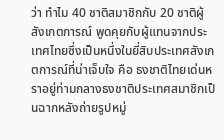ว่า ทำไม 40 ชาติสมาชิกกับ 20 ชาติผู้สังเกตการณ์ พูดคุยกับผู้แทนจากประเทศไทยซึ่งเป็นหนึ่งในยี่สิบประเทศสังเกตการณ์ที่น่าเจ็บใจ คือ ธงชาติไทยเด่นหราอยู่ท่ามกลางธงชาติประเทศสมาชิกเป็นฉากหลังถ่ายรูปหมู่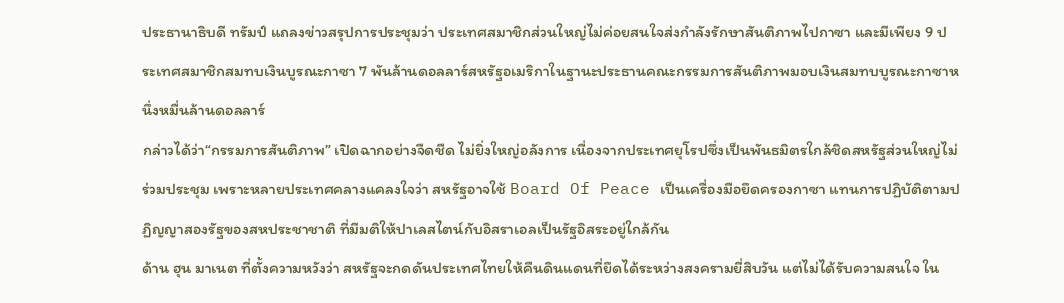ประธานาธิบดี ทรัมป์ แถลงข่าวสรุปการประชุมว่า ประเทศสมาชิกส่วนใหญ่ไม่ค่อยสนใจส่งกำลังรักษาสันติภาพไปกาซา และมีเพียง 9 ประเทศสมาชิกสมทบเงินบูรณะกาซา 7 พันล้านดอลลาร์สหรัฐอเมริกาในฐานะประธานคณะกรรมการสันติภาพมอบเงินสมทบบูรณะกาซาหนึ่งหมื่นล้านดอลลาร์
กล่าวได้ว่า“กรรมการสันติภาพ” เปิดฉากอย่างจืดชืด ไม่ยิ่งใหญ่อลังการ เนื่องจากประเทศยุโรปซึ่งเป็นพันธมิตรใกล้ชิดสหรัฐส่วนใหญ่ไม่ร่วมประชุม เพราะหลายประเทศคลางแคลงใจว่า สหรัฐอาจใช้ Board Of Peace เป็นเครื่องมือยึดครองกาซา แทนการปฏิบัติตามปฏิญญาสองรัฐของสหประชาชาติ ที่มีมติให้ปาเลสไตน์กับอิสราเอลเป็นรัฐอิสระอยู่ใกล้กัน
ด้าน ฮุน มาเนต ที่ตั้งความหวังว่า สหรัฐจะกดดันประเทศไทยให้คืนดินแดนที่ยึดได้ระหว่างสงครามยี่สิบวัน แต่ไม่ได้รับความสนใจ ใน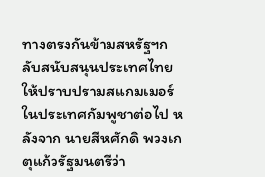ทางตรงกันข้ามสหรัฐฯกลับสนับสนุนประเทศไทยให้ปราบปรามสแกมเมอร์ในประเทศกัมพูชาต่อไป หลังจาก นายสีหศักดิ พวงเกตุแก้วรัฐมนตรีว่า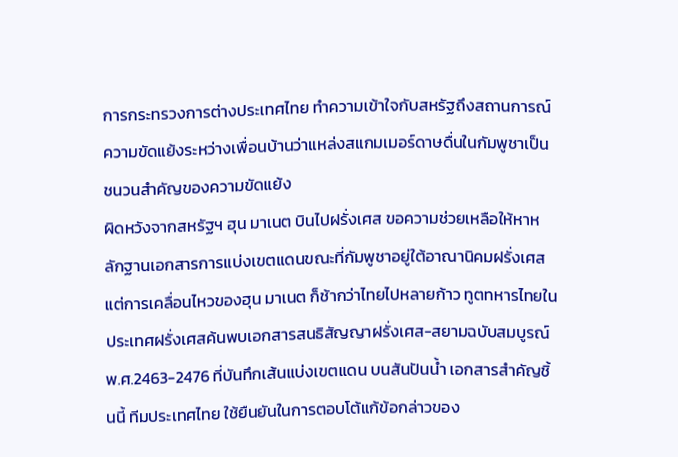การกระทรวงการต่างประเทศไทย ทำความเข้าใจกับสหรัฐถึงสถานการณ์ความขัดแย้งระหว่างเพื่อนบ้านว่าแหล่งสแกมเมอร์ดาษดื่นในกัมพูชาเป็นชนวนสำคัญของความขัดแย้ง
ผิดหวังจากสหรัฐฯ ฮุน มาเนต บินไปฝรั่งเศส ขอความช่วยเหลือให้หาหลักฐานเอกสารการแบ่งเขตแดนขณะที่กัมพูชาอยู่ใต้อาณานิคมฝรั่งเศส แต่การเคลื่อนไหวของฮุน มาเนต ก็ช้ากว่าไทยไปหลายก้าว ทูตทหารไทยในประเทศฝรั่งเศสค้นพบเอกสารสนธิสัญญาฝรั่งเศส-สยามฉบับสมบูรณ์ พ.ศ.2463-2476 ที่บันทึกเส้นแบ่งเขตแดน บนสันปันน้ำ เอกสารสำคัญชิ้นนี้ ทีมประเทศไทย ใช้ยืนยันในการตอบโต้แก้ข้อกล่าวของ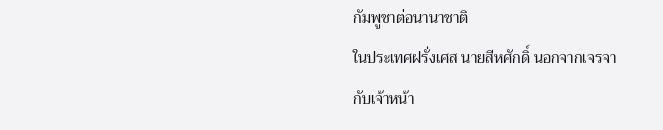กัมพูชาต่อนานาชาติ
ในประเทศฝรั่งเศส นายสีหศักดิ์ นอกจากเจรจากับเจ้าหน้า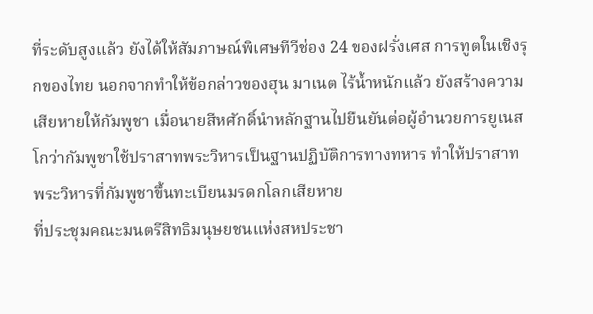ที่ระดับสูงแล้ว ยังได้ให้สัมภาษณ์พิเศษทีวีช่อง 24 ของฝรั่งเศส การทูตในเชิงรุกของไทย นอกจากทำให้ข้อกล่าวของฮุน มาเนต ไร้น้ำหนักแล้ว ยังสร้างความเสียหายให้กัมพูชา เมื่อนายสีหศักดิ์นำหลักฐานไปยืนยันต่อผู้อำนวยการยูเนสโกว่ากัมพูชาใช้ปราสาทพระวิหารเป็นฐานปฏิบัติการทางทหาร ทำให้ปราสาทพระวิหารที่กัมพูชาขึ้นทะเบียนมรดกโลกเสียหาย
ที่ประชุมคณะมนตรีสิทธิมนุษยชนแห่งสหประชา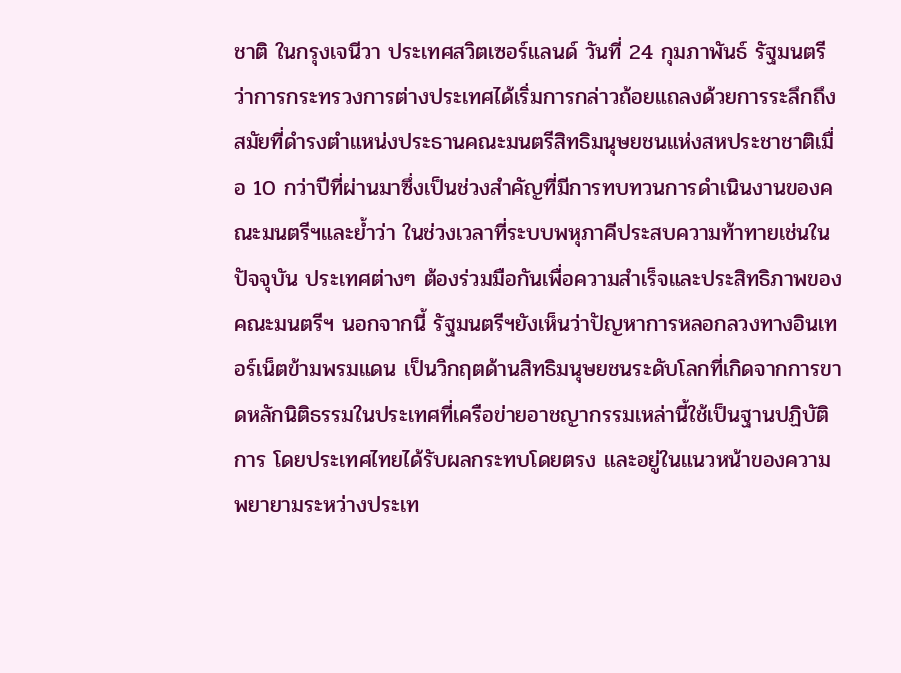ชาติ ในกรุงเจนีวา ประเทศสวิตเซอร์แลนด์ วันที่ 24 กุมภาพันธ์ รัฐมนตรีว่าการกระทรวงการต่างประเทศได้เริ่มการกล่าวถ้อยแถลงด้วยการระลึกถึงสมัยที่ดำรงตำแหน่งประธานคณะมนตรีสิทธิมนุษยชนแห่งสหประชาชาติเมื่อ 10 กว่าปีที่ผ่านมาซึ่งเป็นช่วงสำคัญที่มีการทบทวนการดำเนินงานของคณะมนตรีฯและย้ำว่า ในช่วงเวลาที่ระบบพหุภาคีประสบความท้าทายเช่นในปัจจุบัน ประเทศต่างๆ ต้องร่วมมือกันเพื่อความสำเร็จและประสิทธิภาพของคณะมนตรีฯ นอกจากนี้ รัฐมนตรีฯยังเห็นว่าปัญหาการหลอกลวงทางอินเทอร์เน็ตข้ามพรมแดน เป็นวิกฤตด้านสิทธิมนุษยชนระดับโลกที่เกิดจากการขาดหลักนิติธรรมในประเทศที่เครือข่ายอาชญากรรมเหล่านี้ใช้เป็นฐานปฏิบัติการ โดยประเทศไทยได้รับผลกระทบโดยตรง และอยู่ในแนวหน้าของความพยายามระหว่างประเท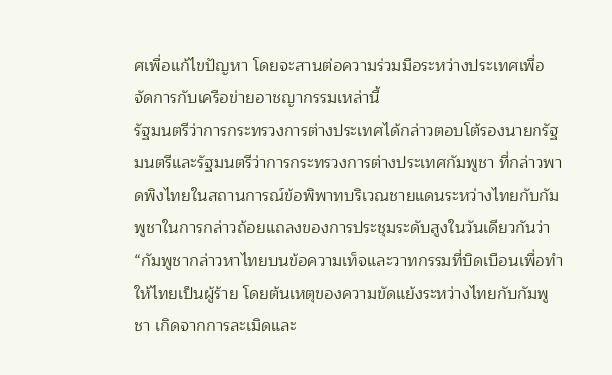ศเพื่อแก้ไขปัญหา โดยจะสานต่อความร่วมมือระหว่างประเทศเพื่อจัดการกับเครือข่ายอาชญากรรมเหล่านี้
รัฐมนตรีว่าการกระทรวงการต่างประเทศได้กล่าวตอบโต้รองนายกรัฐมนตรีและรัฐมนตรีว่าการกระทรวงการต่างประเทศกัมพูชา ที่กล่าวพาดพิงไทยในสถานการณ์ข้อพิพาทบริเวณชายแดนระหว่างไทยกับกัมพูชาในการกล่าวถ้อยแถลงของการประชุมระดับสูงในวันเดียวกันว่า
“กัมพูชากล่าวหาไทยบนข้อความเท็จและวาทกรรมที่บิดเบือนเพื่อทำให้ไทยเป็นผู้ร้าย โดยต้นเหตุของความขัดแย้งระหว่างไทยกับกัมพูชา เกิดจากการละเมิดและ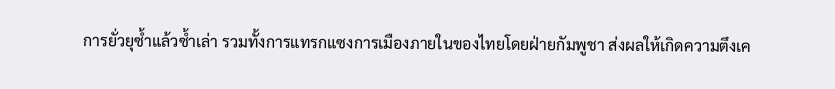การยั่วยุซ้ำแล้วซ้ำเล่า รวมทั้งการแทรกแซงการเมืองภายในของไทยโดยฝ่ายกัมพูชา ส่งผลให้เกิดความตึงเค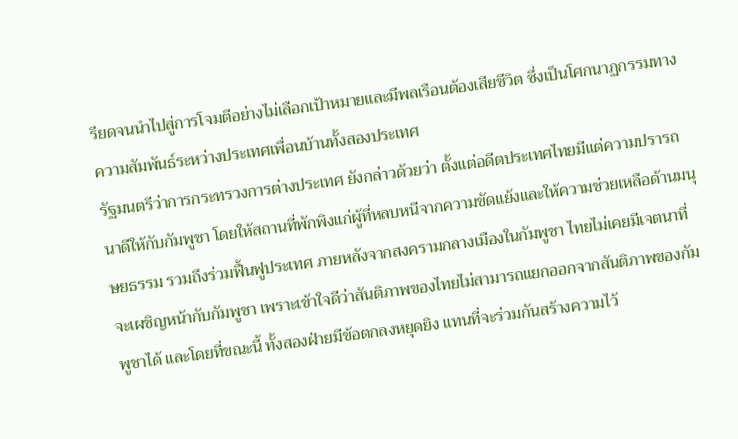รียดจนนำไปสู่การโจมตีอย่างไม่เลือกเป้าหมายและมีพลเรือนต้องเสียชีวิต ซึ่งเป็นโศกนาฏกรรมทางความสัมพันธ์ระหว่างประเทศเพื่อนบ้านทั้งสองประเทศ
รัฐมนตรีว่าการกระทรวงการต่างประเทศ ยังกล่าวด้วยว่า ตั้งแต่อดีตประเทศไทยมีแต่ความปรารถนาดีให้กับกัมพูชา โดยให้สถานที่พักพิงแก่ผู้ที่หลบหนีจากความขัดแย้งและให้ความช่วยเหลือด้านมนุษยธรรม รวมถึงร่วมฟื้นฟูประเทศ ภายหลังจากสงครามกลางเมืองในกัมพูชา ไทยไม่เคยมีเจตนาที่จะเผชิญหน้ากับกัมพูชา เพราะเข้าใจดีว่าสันติภาพของไทยไม่สามารถแยกออกจากสันติภาพของกัมพูชาได้ และโดยที่ขณะนี้ ทั้งสองฝ่ายมีข้อตกลงหยุดยิง แทนที่จะร่วมกันสร้างความไว้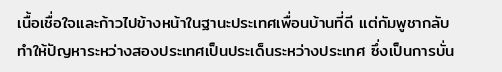เนื้อเชื่อใจและก้าวไปข้างหน้าในฐานะประเทศเพื่อนบ้านที่ดี แต่กัมพูชากลับทำให้ปัญหาระหว่างสองประเทศเป็นประเด็นระหว่างประเทศ ซึ่งเป็นการบั่น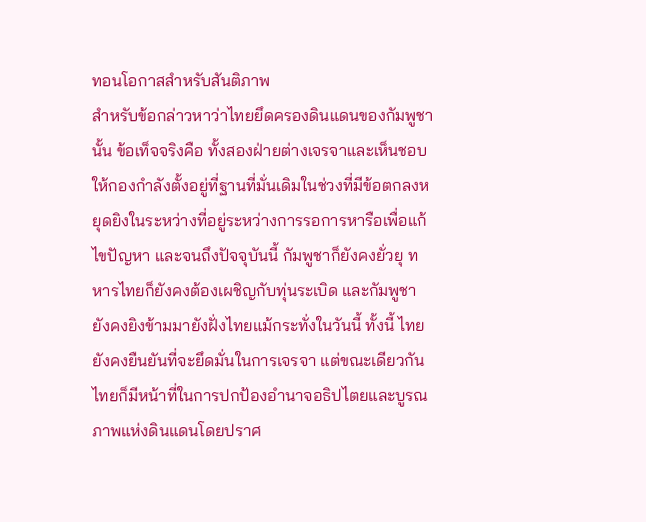ทอนโอกาสสำหรับสันติภาพ
สำหรับข้อกล่าวหาว่าไทยยึดครองดินแดนของกัมพูชานั้น ข้อเท็จจริงคือ ทั้งสองฝ่ายต่างเจรจาและเห็นชอบให้กองกำลังตั้งอยู่ที่ฐานที่มั่นเดิมในช่วงที่มีข้อตกลงหยุดยิงในระหว่างที่อยู่ระหว่างการรอการหารือเพื่อแก้ไขปัญหา และจนถึงปัจจุบันนี้ กัมพูชาก็ยังคงยั่วยุ ทหารไทยก็ยังคงต้องเผชิญกับทุ่นระเบิด และกัมพูชายังคงยิงข้ามมายังฝั่งไทยแม้กระทั่งในวันนี้ ทั้งนี้ ไทยยังคงยืนยันที่จะยึดมั่นในการเจรจา แต่ขณะเดียวกัน ไทยก็มีหน้าที่ในการปกป้องอำนาจอธิปไตยและบูรณภาพแห่งดินแดนโดยปราศ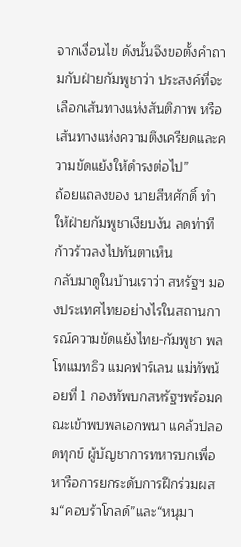จากเงื่อนไข ดังนั้นจึงขอตั้งคำถามกับฝ่ายกัมพูชาว่า ประสงค์ที่จะเลือกเส้นทางแห่งสันติภาพ หรือเส้นทางแห่งความตึงเครียดและความขัดแย้งให้ดำรงต่อไป”
ถ้อยแถลงของ นายสีหศักดิ์ ทำให้ฝ่ายกัมพูชาเงียบงัน ลดท่าทีก้าวร้าวลงไปทันตาเห็น
กลับมาดูในบ้านเราว่า สหรัฐฯ มองประเทศไทยอย่างไรในสถานการณ์ความขัดแย้งไทย-กัมพูชา พลโทแมทธิว แมคฟาร์เลน แม่ทัพน้อยที่ 1 กองทัพบกสหรัฐฯพร้อมคณะเข้าพบพลเอกพนา แคล้วปลอดทุกข์ ผู้บัญชาการทหารบกเพื่อหารือการยกระดับการฝึกร่วมผสม“คอบร้าโกลด์”และ“หนุมา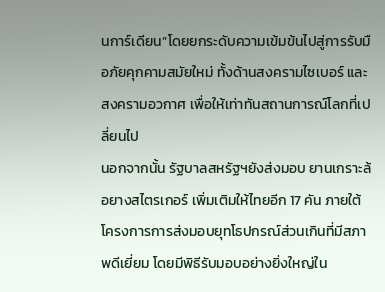นการ์เดียน”โดยยกระดับความเข้มข้นไปสู่การรับมือภัยคุกคามสมัยใหม่ ทั้งด้านสงครามไซเบอร์ และสงครามอวกาศ เพื่อให้เท่าทันสถานการณ์โลกที่เปลี่ยนไป
นอกจากนั้น รัฐบาลสหรัฐฯยังส่งมอบ ยานเกราะล้อยางสไตรเกอร์ เพิ่มเติมให้ไทยอีก 17 คัน ภายใต้โครงการการส่งมอบยุทโธปกรณ์ส่วนเกินที่มีสภาพดีเยี่ยม โดยมีพิธีรับมอบอย่างยิ่งใหญ่ใน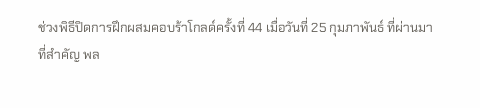ช่วงพิธีปิดการฝึกผสมคอบร้าโกลด์ครั้งที่ 44 เมื่อวันที่ 25 กุมภาพันธ์ ที่ผ่านมา
ที่สำคัญ พล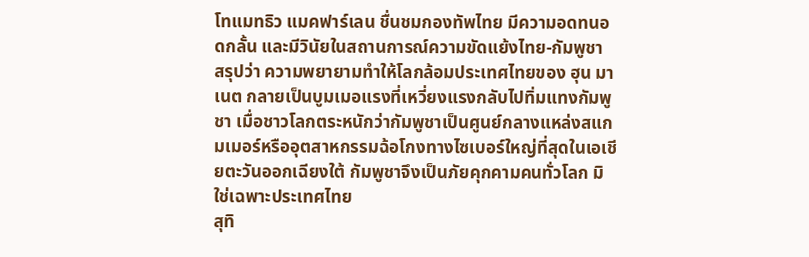โทแมทธิว แมคฟาร์เลน ชื่นชมกองทัพไทย มีความอดทนอดกลั้น และมีวินัยในสถานการณ์ความขัดแย้งไทย-กัมพูชา
สรุปว่า ความพยายามทำให้โลกล้อมประเทศไทยของ ฮุน มาเนต กลายเป็นบูมเมอแรงที่เหวี่ยงแรงกลับไปทิ่มแทงกัมพูชา เมื่อชาวโลกตระหนักว่ากัมพูชาเป็นศูนย์กลางแหล่งสแกมเมอร์หรืออุตสาหกรรมฉ้อโกงทางไซเบอร์ใหญ่ที่สุดในเอเชียตะวันออกเฉียงใต้ กัมพูชาจึงเป็นภัยคุกคามคนทั่วโลก มิใช่เฉพาะประเทศไทย
สุทิ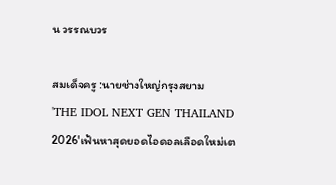น วรรณบวร

สมเด็จครู :นายช่างใหญ่กรุงสยาม
'THE IDOL NEXT GEN THAILAND 2026'เฟ้นหาสุดยอดไอดอลเลือดใหม่เต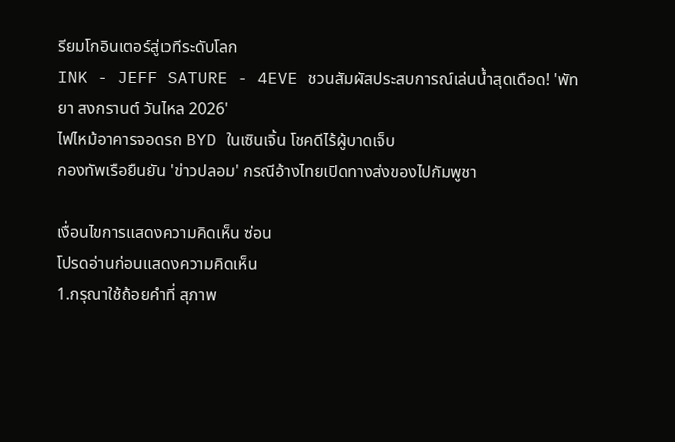รียมโกอินเตอร์สู่เวทีระดับโลก
INK - JEFF SATURE - 4EVE ชวนสัมผัสประสบการณ์เล่นน้ำสุดเดือด! 'พัทยา สงกรานต์ วันไหล 2026'
ไฟไหม้อาคารจอดรถ BYD ในเซินเจิ้น โชคดีไร้ผู้บาดเจ็บ
กองทัพเรือยืนยัน 'ข่าวปลอม' กรณีอ้างไทยเปิดทางส่งของไปกัมพูชา

เงื่อนไขการแสดงความคิดเห็น ซ่อน
โปรดอ่านก่อนแสดงความคิดเห็น
1.กรุณาใช้ถ้อยคำที่ สุภาพ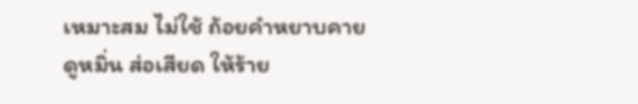เหมาะสม ไม่ใช้ ถ้อยคำหยาบคาย ดูหมิ่น ส่อเสียด ให้ร้าย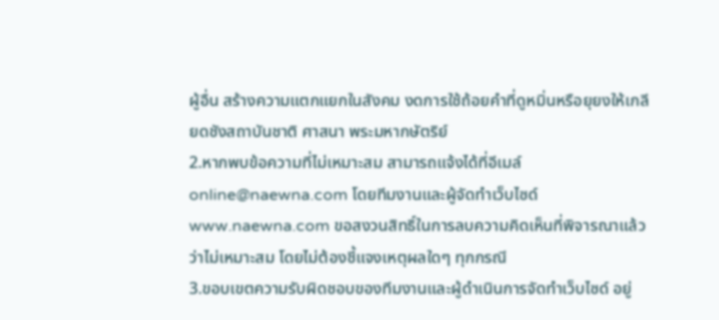ผู้อื่น สร้างความแตกแยกในสังคม งดการใช้ถ้อยคำที่ดูหมิ่นหรือยุยงให้เกลียดชังสถาบันชาติ ศาสนา พระมหากษัตริย์
2.หากพบข้อความที่ไม่เหมาะสม สามารถแจ้งได้ที่อีเมล์ online@naewna.com โดยทีมงานและผู้จัดทำเว็บไซด์ www.naewna.com ขอสงวนสิทธิ์ในการลบความคิดเห็นที่พิจารณาแล้วว่าไม่เหมาะสม โดยไม่ต้องชี้แจงเหตุผลใดๆ ทุกกรณี
3.ขอบเขตความรับผิดชอบของทีมงานและผู้ดำเนินการจัดทำเว็บไซด์ อยู่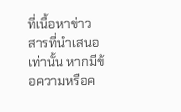ที่เนื้อหาข่าวสารที่นำเสนอเท่านั้น หากมีข้อความหรือค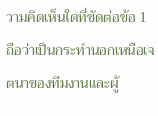วามคิดเห็นใดที่ขัดต่อข้อ 1 ถือว่าเป็นกระทำนอกเหนือเจตนาของทีมงานและผู้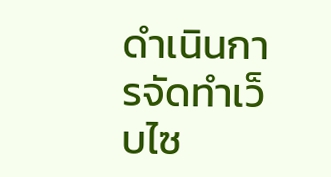ดำเนินการจัดทำเว็บไซ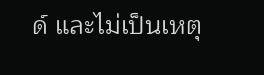ด์ และไม่เป็นเหตุ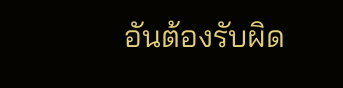อันต้องรับผิด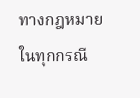ทางกฎหมายในทุกกรณี